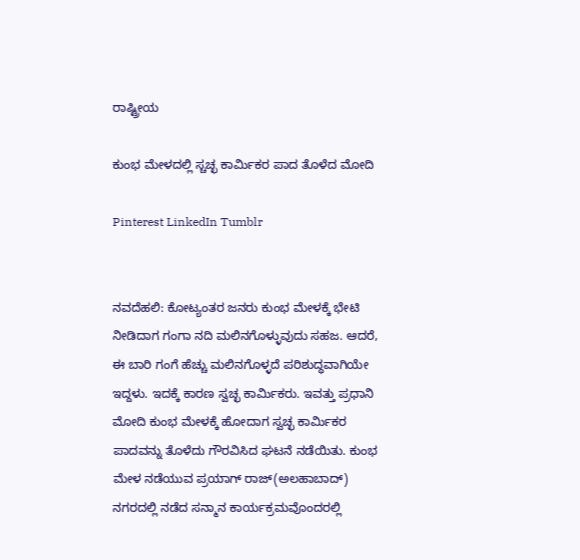ರಾಷ್ಟ್ರೀಯ

ಕುಂಭ ಮೇಳದಲ್ಲಿ ಸ್ಚಚ್ಛ ಕಾರ್ಮಿಕರ ಪಾದ ತೊಳೆದ ಮೋದಿ

Pinterest LinkedIn Tumblr


ನವದೆಹಲಿ: ಕೋಟ್ಯಂತರ ಜನರು ಕುಂಭ ಮೇಳಕ್ಕೆ ಭೇಟಿ ನೀಡಿದಾಗ ಗಂಗಾ ನದಿ ಮಲಿನಗೊಳ್ಳುವುದು ಸಹಜ. ಆದರೆ, ಈ ಬಾರಿ ಗಂಗೆ ಹೆಚ್ಚು ಮಲಿನಗೊಳ್ಳದೆ ಪರಿಶುದ್ಧವಾಗಿಯೇ ಇದ್ದಳು. ಇದಕ್ಕೆ ಕಾರಣ ಸ್ವಚ್ಛ ಕಾರ್ಮಿಕರು. ಇವತ್ತು ಪ್ರಧಾನಿ ಮೋದಿ ಕುಂಭ ಮೇಳಕ್ಕೆ ಹೋದಾಗ ಸ್ವಚ್ಛ ಕಾರ್ಮಿಕರ ಪಾದವನ್ನು ತೊಳೆದು ಗೌರವಿಸಿದ ಘಟನೆ ನಡೆಯಿತು. ಕುಂಭ ಮೇಳ ನಡೆಯುವ ಪ್ರಯಾಗ್ ರಾಜ್(ಅಲಹಾಬಾದ್) ನಗರದಲ್ಲಿ ನಡೆದ ಸನ್ಮಾನ ಕಾರ್ಯಕ್ರಮವೊಂದರಲ್ಲಿ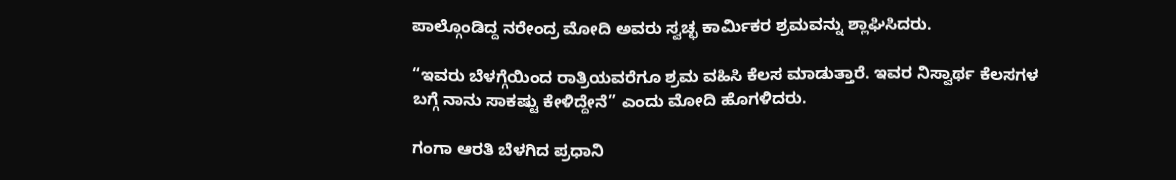ಪಾಲ್ಗೊಂಡಿದ್ದ ನರೇಂದ್ರ ಮೋದಿ ಅವರು ಸ್ವಚ್ಛ ಕಾರ್ಮಿಕರ ಶ್ರಮವನ್ನು ಶ್ಲಾಘಿಸಿದರು.

“ಇವರು ಬೆಳಗ್ಗೆಯಿಂದ ರಾತ್ರಿಯವರೆಗೂ ಶ್ರಮ ವಹಿಸಿ ಕೆಲಸ ಮಾಡುತ್ತಾರೆ. ಇವರ ನಿಸ್ವಾರ್ಥ ಕೆಲಸಗಳ ಬಗ್ಗೆ ನಾನು ಸಾಕಷ್ಟು ಕೇಳಿದ್ದೇನೆ” ಎಂದು ಮೋದಿ ಹೊಗಳಿದರು.

ಗಂಗಾ ಆರತಿ ಬೆಳಗಿದ ಪ್ರಧಾನಿ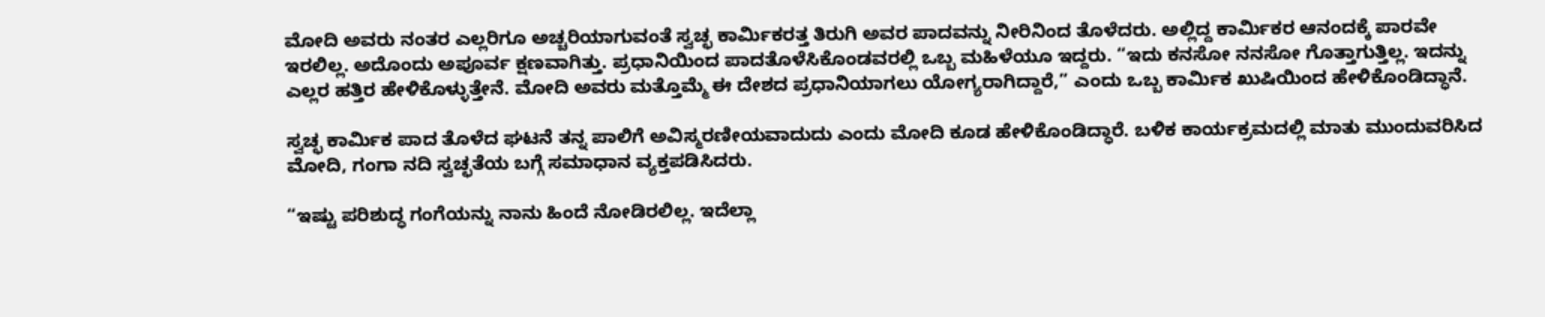ಮೋದಿ ಅವರು ನಂತರ ಎಲ್ಲರಿಗೂ ಅಚ್ಚರಿಯಾಗುವಂತೆ ಸ್ವಚ್ಛ ಕಾರ್ಮಿಕರತ್ತ ತಿರುಗಿ ಅವರ ಪಾದವನ್ನು ನೀರಿನಿಂದ ತೊಳೆದರು. ಅಲ್ಲಿದ್ದ ಕಾರ್ಮಿಕರ ಆನಂದಕ್ಕೆ ಪಾರವೇ ಇರಲಿಲ್ಲ. ಅದೊಂದು ಅಪೂರ್ವ ಕ್ಷಣವಾಗಿತ್ತು. ಪ್ರಧಾನಿಯಿಂದ ಪಾದತೊಳೆಸಿಕೊಂಡವರಲ್ಲಿ ಒಬ್ಬ ಮಹಿಳೆಯೂ ಇದ್ದರು. “ಇದು ಕನಸೋ ನನಸೋ ಗೊತ್ತಾಗುತ್ತಿಲ್ಲ. ಇದನ್ನು ಎಲ್ಲರ ಹತ್ತಿರ ಹೇಳಿಕೊಳ್ಳುತ್ತೇನೆ. ಮೋದಿ ಅವರು ಮತ್ತೊಮ್ಮೆ ಈ ದೇಶದ ಪ್ರಧಾನಿಯಾಗಲು ಯೋಗ್ಯರಾಗಿದ್ದಾರೆ,” ಎಂದು ಒಬ್ಬ ಕಾರ್ಮಿಕ ಖುಷಿಯಿಂದ ಹೇಳಿಕೊಂಡಿದ್ಧಾನೆ.

ಸ್ವಚ್ಛ ಕಾರ್ಮಿಕ ಪಾದ ತೊಳೆದ ಘಟನೆ ತನ್ನ ಪಾಲಿಗೆ ಅವಿಸ್ಮರಣೀಯವಾದುದು ಎಂದು ಮೋದಿ ಕೂಡ ಹೇಳಿಕೊಂಡಿದ್ಧಾರೆ. ಬಳಿಕ ಕಾರ್ಯಕ್ರಮದಲ್ಲಿ ಮಾತು ಮುಂದುವರಿಸಿದ ಮೋದಿ, ಗಂಗಾ ನದಿ ಸ್ವಚ್ಛತೆಯ ಬಗ್ಗೆ ಸಮಾಧಾನ ವ್ಯಕ್ತಪಡಿಸಿದರು.

“ಇಷ್ಟು ಪರಿಶುದ್ಧ ಗಂಗೆಯನ್ನು ನಾನು ಹಿಂದೆ ನೋಡಿರಲಿಲ್ಲ. ಇದೆಲ್ಲಾ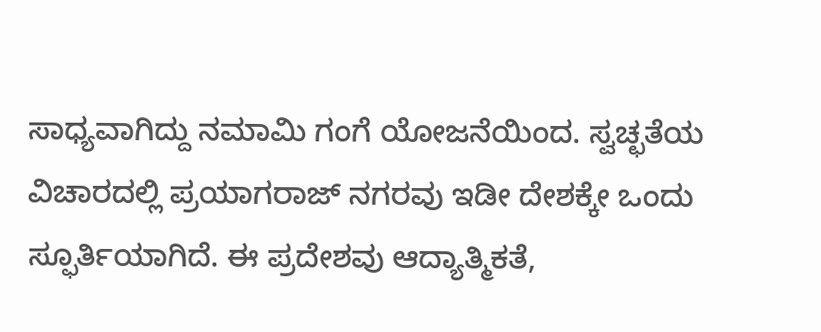ಸಾಧ್ಯವಾಗಿದ್ದು ನಮಾಮಿ ಗಂಗೆ ಯೋಜನೆಯಿಂದ. ಸ್ವಚ್ಛತೆಯ ವಿಚಾರದಲ್ಲಿ ಪ್ರಯಾಗರಾಜ್ ನಗರವು ಇಡೀ ದೇಶಕ್ಕೇ ಒಂದು ಸ್ಫೂರ್ತಿಯಾಗಿದೆ. ಈ ಪ್ರದೇಶವು ಆದ್ಯಾತ್ಮಿಕತೆ,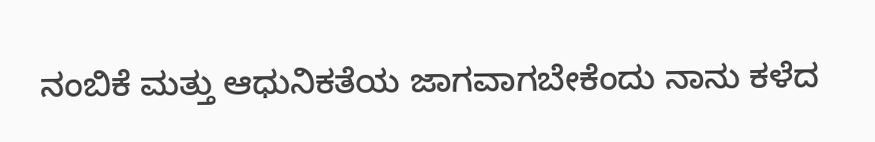ನಂಬಿಕೆ ಮತ್ತು ಆಧುನಿಕತೆಯ ಜಾಗವಾಗಬೇಕೆಂದು ನಾನು ಕಳೆದ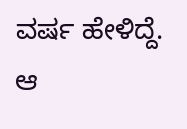ವರ್ಷ ಹೇಳಿದ್ದೆ. ಆ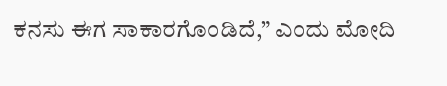ಕನಸು ಈಗ ಸಾಕಾರಗೊಂಡಿದೆ,” ಎಂದು ಮೋದಿ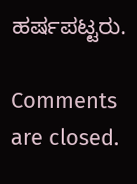ಹರ್ಷಪಟ್ಟರು.

Comments are closed.